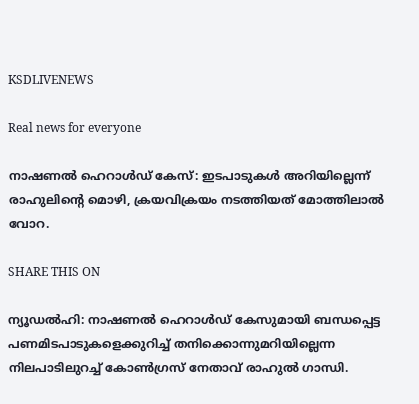KSDLIVENEWS

Real news for everyone

നാഷണൽ ഹെറാൾഡ് കേസ്: ഇടപാടുകൾ അറിയില്ലെന്ന് രാഹുലിന്റെ മൊഴി, ക്രയവിക്രയം നടത്തിയത് മോത്തിലാല്‍ വോറ.

SHARE THIS ON

ന്യൂഡല്‍ഹി: നാഷണല്‍ ഹെറാള്‍ഡ് കേസുമായി ബന്ധപ്പെട്ട പണമിടപാടുകളെക്കുറിച്ച് തനിക്കൊന്നുമറിയില്ലെന്ന നിലപാടിലുറച്ച് കോണ്‍ഗ്രസ് നേതാവ് രാഹുല്‍ ഗാന്ധി.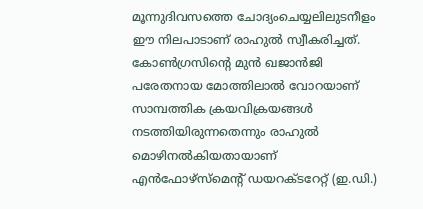മൂന്നുദിവസത്തെ ചോദ്യംചെയ്യലിലുടനീളം ഈ നിലപാടാണ് രാഹുല്‍ സ്വീകരിച്ചത്. കോണ്‍ഗ്രസിന്റെ മുന്‍ ഖജാന്‍ജി പരേതനായ മോത്തിലാല്‍ വോറയാണ് സാമ്പത്തിക ക്രയവിക്രയങ്ങള്‍ നടത്തിയിരുന്നതെന്നും രാഹുല്‍ മൊഴിനല്‍കിയതായാണ് എന്‍ഫോഴ്‌സ്‌മെന്റ് ഡയറക്ടറേറ്റ് (ഇ.ഡി.)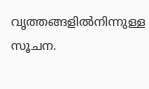വൃത്തങ്ങളില്‍നിന്നുള്ള സൂചന.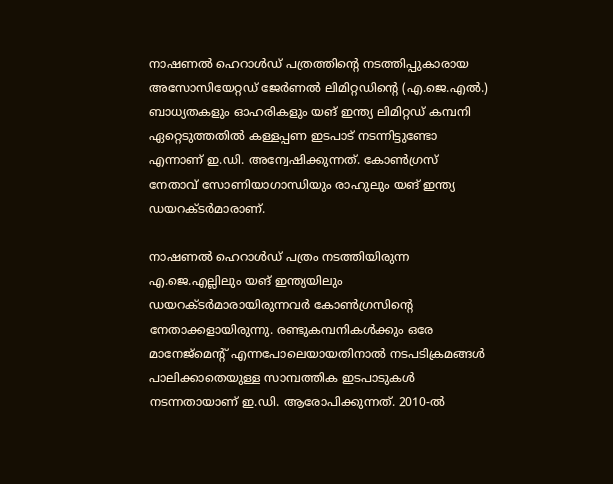നാഷണല്‍ ഹെറാള്‍ഡ് പത്രത്തിന്റെ നടത്തിപ്പുകാരായ അസോസിയേറ്റഡ് ജേര്‍ണല്‍ ലിമിറ്റഡിന്റെ (എ.ജെ.എല്‍.) ബാധ്യതകളും ഓഹരികളും യങ് ഇന്ത്യ ലിമിറ്റഡ് കമ്പനി ഏറ്റെടുത്തതില്‍ കള്ളപ്പണ ഇടപാട് നടന്നിട്ടുണ്ടോ എന്നാണ് ഇ.ഡി. അന്വേഷിക്കുന്നത്. കോൺഗ്രസ് നേതാവ് സോണിയാഗാന്ധിയും രാഹുലും യങ് ഇന്ത്യ ഡയറക്ടർമാരാണ്.

നാഷണല്‍ ഹെറാള്‍ഡ് പത്രം നടത്തിയിരുന്ന എ.ജെ.എല്ലിലും യങ് ഇന്ത്യയിലും ഡയറക്ടര്‍മാരായിരുന്നവര്‍ കോണ്‍ഗ്രസിന്റെ നേതാക്കളായിരുന്നു. രണ്ടുകമ്പനികള്‍ക്കും ഒരേ മാനേജ്‌മെന്റ് എന്നപോലെയായതിനാല്‍ നടപടിക്രമങ്ങള്‍ പാലിക്കാതെയുള്ള സാമ്പത്തിക ഇടപാടുകള്‍ നടന്നതായാണ് ഇ.ഡി. ആരോപിക്കുന്നത്. 2010-ല്‍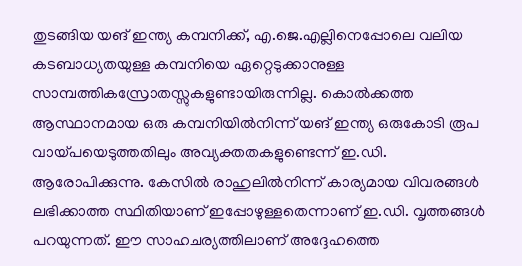തുടങ്ങിയ യങ് ഇന്ത്യ കമ്പനിക്ക്, എ.ജെ.എല്ലിനെപ്പോലെ വലിയ കടബാധ്യതയുള്ള കമ്പനിയെ ഏറ്റെടുക്കാനുള്ള സാമ്പത്തികസ്രോതസ്സുകളുണ്ടായിരുന്നില്ല. കൊല്‍ക്കത്ത ആസ്ഥാനമായ ഒരു കമ്പനിയില്‍നിന്ന് യങ് ഇന്ത്യ ഒരുകോടി രൂപ വായ്പയെടുത്തതിലും അവ്യക്തതകളുണ്ടെന്ന് ഇ.ഡി. ആരോപിക്കുന്നു. കേസില്‍ രാഹുലില്‍നിന്ന് കാര്യമായ വിവരങ്ങള്‍ ലഭിക്കാത്ത സ്ഥിതിയാണ് ഇപ്പോഴുള്ളതെന്നാണ് ഇ.ഡി. വൃത്തങ്ങള്‍ പറയുന്നത്. ഈ സാഹചര്യത്തിലാണ് അദ്ദേഹത്തെ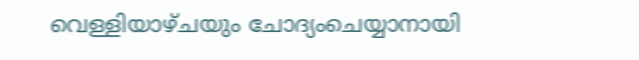വെള്ളിയാഴ്ചയും ചോദ്യംചെയ്യാനായി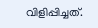വിളിപ്പിച്ചത്.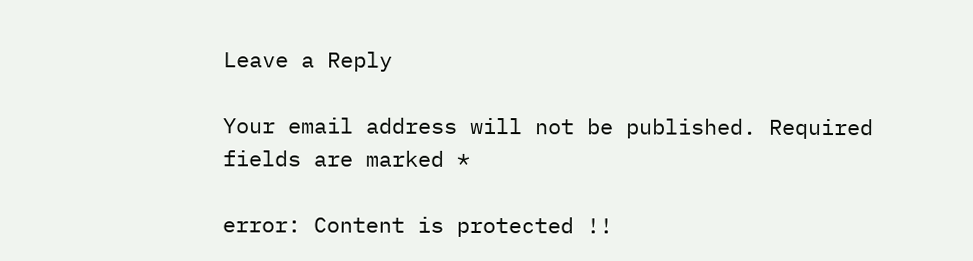Leave a Reply

Your email address will not be published. Required fields are marked *

error: Content is protected !!